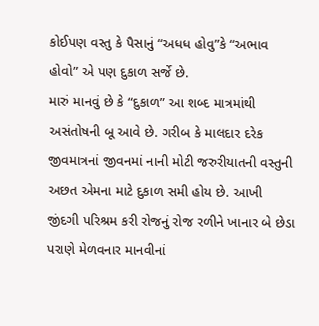કોઈપણ વસ્તુ કે પૈસાનું “અધધ હોવુ”કે “અભાવ હોવો” એ પણ દુકાળ સર્જે છે.
મારું માનવું છે કે “દુકાળ” આ શબ્દ માત્રમાંથી અસંતોષની બૂ આવે છે. ગરીબ કે માલદાર દરેક જીવમાત્રનાં જીવનમાં નાની મોટી જરુરીયાતની વસ્તુની અછત એમના માટે દુકાળ સમી હોય છે. આખી જીંદગી પરિશ્રમ કરી રોજનું રોજ રળીને ખાનાર બે છેડા પરાણે મેળવનાર માનવીનાં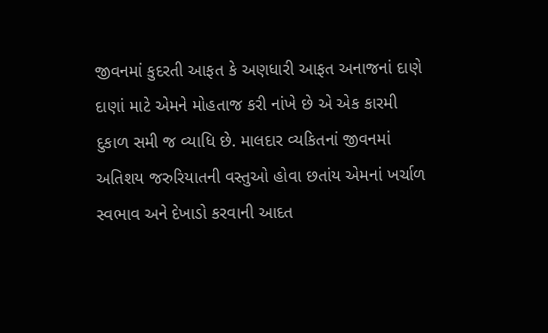જીવનમાં કુદરતી આફત કે અણધારી આફત અનાજનાં દાણે દાણાં માટે એમને મોહતાજ કરી નાંખે છે એ એક કારમી દુકાળ સમી જ વ્યાધિ છે. માલદાર વ્યકિતનાં જીવનમાં અતિશય જરુરિયાતની વસ્તુઓ હોવા છતાંય એમનાં ખર્ચાળ સ્વભાવ અને દેખાડો કરવાની આદત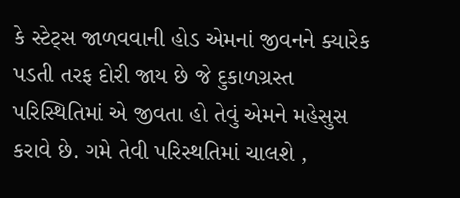કે સ્ટેટ્સ જાળવવાની હોડ એમનાં જીવનને ક્યારેક પડતી તરફ દોરી જાય છે જે દુકાળગ્રસ્ત પરિસ્થિતિમાં એ જીવતા હો તેવું એમને મહેસુસ કરાવે છે. ગમે તેવી પરિસ્થતિમાં ચાલશે ,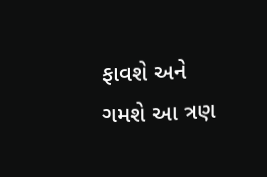ફાવશે અને ગમશે આ ત્રણ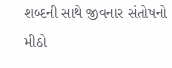શબ્દની સાથે જીવનાર સંતોષનો મીઠો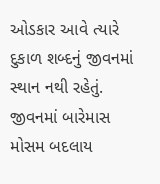ઓડકાર આવે ત્યારે દુકાળ શબ્દનું જીવનમાં સ્થાન નથી રહેતું. જીવનમાં બારેમાસ મોસમ બદલાય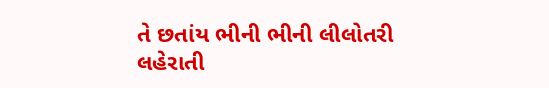તે છતાંય ભીની ભીની લીલોતરી લહેરાતી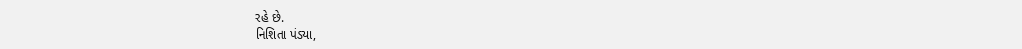રહે છે.
નિશિતા પંડ્યા,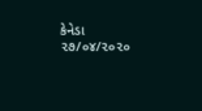કેનેડા
૨૭/૦૪/૨૦૨૦